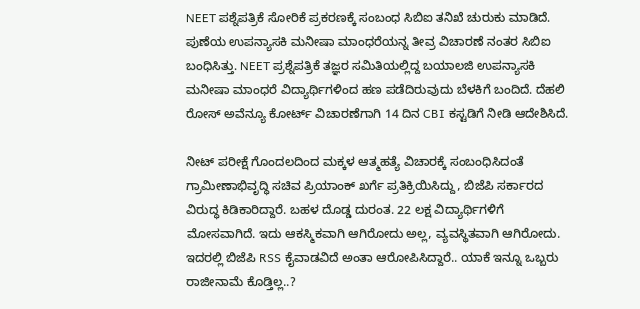NEET ಪಶ್ನೆಪತ್ರಿಕೆ ಸೋರಿಕೆ ಪ್ರಕರಣಕ್ಕೆ ಸಂಬಂಧ ಸಿಬಿಐ ತನಿಖೆ ಚುರುಕು ಮಾಡಿದೆ. ಪುಣೆಯ ಉಪನ್ಯಾಸಕಿ ಮನೀಷಾ ಮಾಂಧರೆಯನ್ನ ತೀವ್ರ ವಿಚಾರಣೆ ನಂತರ ಸಿಬಿಐ ಬಂಧಿಸಿತ್ತು. NEET ಪ್ರಶ್ನೆಪತ್ರಿಕೆ ತಜ್ಞರ ಸಮಿತಿಯಲ್ಲಿದ್ದ ಬಯಾಲಜಿ ಉಪನ್ಯಾಸಕಿ ಮನೀಷಾ ಮಾಂಧರೆ ವಿದ್ಯಾರ್ಥಿಗಳಿಂದ ಹಣ ಪಡೆದಿರುವುದು ಬೆಳಕಿಗೆ ಬಂದಿದೆ. ದೆಹಲಿ ರೋಸ್ ಅವೆನ್ಯೂ ಕೋರ್ಟ್ ವಿಚಾರಣೆಗಾಗಿ 14 ದಿನ CBI ಕಸ್ಟಡಿಗೆ ನೀಡಿ ಆದೇಶಿಸಿದೆ.

ನೀಟ್ ಪರೀಕ್ಷೆ ಗೊಂದಲದಿಂದ ಮಕ್ಕಳ ಆತ್ಮಹತ್ಯೆ ವಿಚಾರಕ್ಕೆ ಸಂಬಂಧಿಸಿದಂತೆ ಗ್ರಾಮೀಣಾಭಿವೃದ್ಧಿ ಸಚಿವ ಪ್ರಿಯಾಂಕ್ ಖರ್ಗೆ ಪ್ರತಿಕ್ರಿಯಿಸಿದ್ದು, ಬಿಜೆಪಿ ಸರ್ಕಾರದ ವಿರುದ್ಧ ಕಿಡಿಕಾರಿದ್ದಾರೆ. ಬಹಳ ದೊಡ್ಡ ದುರಂತ. 22 ಲಕ್ಷ ವಿದ್ಯಾರ್ಥಿಗಳಿಗೆ ಮೋಸವಾಗಿದೆ. ಇದು ಆಕಸ್ಮಿಕವಾಗಿ ಆಗಿರೋದು ಅಲ್ಲ, ವ್ಯವಸ್ಥಿತವಾಗಿ ಆಗಿರೋದು. ಇದರಲ್ಲಿ ಬಿಜೆಪಿ RSS ಕೈವಾಡವಿದೆ ಅಂತಾ ಆರೋಪಿಸಿದ್ದಾರೆ.. ಯಾಕೆ ಇನ್ನೂ ಒಬ್ಬರು ರಾಜೀನಾಮೆ ಕೊಡ್ತಿಲ್ಲ..?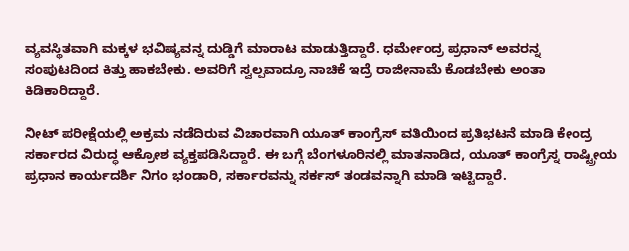ವ್ಯವಸ್ಥಿತವಾಗಿ ಮಕ್ಕಳ ಭವಿಷ್ಯವನ್ನ ದುಡ್ಡಿಗೆ ಮಾರಾಟ ಮಾಡುತ್ತಿದ್ದಾರೆ. ಧರ್ಮೇಂದ್ರ ಪ್ರಧಾನ್ ಅವರನ್ನ ಸಂಪುಟದಿಂದ ಕಿತ್ತು ಹಾಕಬೇಕು. ಅವರಿಗೆ ಸ್ವಲ್ಪವಾದ್ರೂ ನಾಚಿಕೆ ಇದ್ರೆ ರಾಜೀನಾಮೆ ಕೊಡಬೇಕು ಅಂತಾ ಕಿಡಿಕಾರಿದ್ದಾರೆ.

ನೀಟ್ ಪರೀಕ್ಷೆಯಲ್ಲಿ ಅಕ್ರಮ ನಡೆದಿರುವ ವಿಚಾರವಾಗಿ ಯೂತ್ ಕಾಂಗ್ರೆಸ್ ವತಿಯಿಂದ ಪ್ರತಿಭಟನೆ ಮಾಡಿ ಕೇಂದ್ರ ಸರ್ಕಾರದ ವಿರುದ್ಧ ಆಕ್ರೋಶ ವ್ಯಕ್ತಪಡಿಸಿದ್ದಾರೆ. ಈ ಬಗ್ಗೆ ಬೆಂಗಳೂರಿನಲ್ಲಿ ಮಾತನಾಡಿದ, ಯೂತ್ ಕಾಂಗ್ರೆಸ್ನ ರಾಷ್ಟ್ರೀಯ ಪ್ರಧಾನ ಕಾರ್ಯದರ್ಶಿ ನಿಗಂ ಭಂಡಾರಿ, ಸರ್ಕಾರವನ್ನು ಸರ್ಕಸ್ ತಂಡವನ್ನಾಗಿ ಮಾಡಿ ಇಟ್ಟಿದ್ದಾರೆ.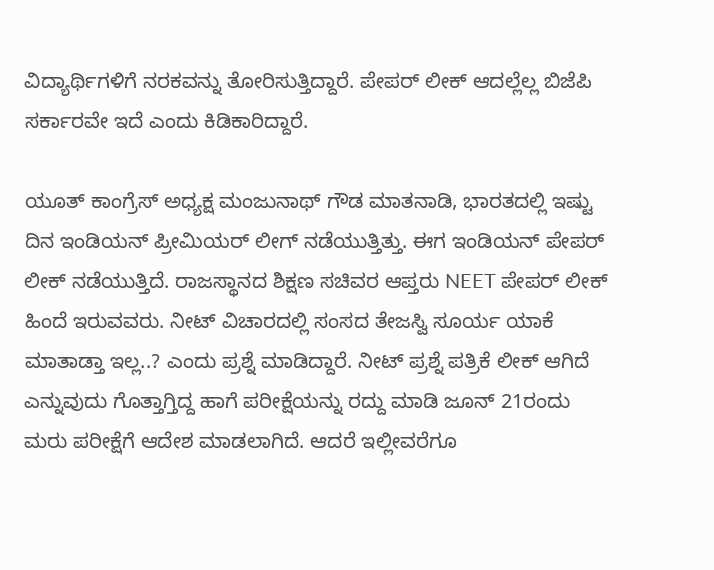ವಿದ್ಯಾರ್ಥಿಗಳಿಗೆ ನರಕವನ್ನು ತೋರಿಸುತ್ತಿದ್ದಾರೆ. ಪೇಪರ್ ಲೀಕ್ ಆದಲ್ಲೆಲ್ಲ ಬಿಜೆಪಿ ಸರ್ಕಾರವೇ ಇದೆ ಎಂದು ಕಿಡಿಕಾರಿದ್ದಾರೆ.

ಯೂತ್ ಕಾಂಗ್ರೆಸ್ ಅಧ್ಯಕ್ಷ ಮಂಜುನಾಥ್ ಗೌಡ ಮಾತನಾಡಿ, ಭಾರತದಲ್ಲಿ ಇಷ್ಟು ದಿನ ಇಂಡಿಯನ್ ಪ್ರೀಮಿಯರ್ ಲೀಗ್ ನಡೆಯುತ್ತಿತ್ತು. ಈಗ ಇಂಡಿಯನ್ ಪೇಪರ್ ಲೀಕ್ ನಡೆಯುತ್ತಿದೆ. ರಾಜಸ್ಥಾನದ ಶಿಕ್ಷಣ ಸಚಿವರ ಆಪ್ತರು NEET ಪೇಪರ್ ಲೀಕ್ ಹಿಂದೆ ಇರುವವರು. ನೀಟ್ ವಿಚಾರದಲ್ಲಿ ಸಂಸದ ತೇಜಸ್ವಿ ಸೂರ್ಯ ಯಾಕೆ ಮಾತಾಡ್ತಾ ಇಲ್ಲ..? ಎಂದು ಪ್ರಶ್ನೆ ಮಾಡಿದ್ದಾರೆ. ನೀಟ್ ಪ್ರಶ್ನೆ ಪತ್ರಿಕೆ ಲೀಕ್ ಆಗಿದೆ ಎನ್ನುವುದು ಗೊತ್ತಾಗ್ತಿದ್ದ ಹಾಗೆ ಪರೀಕ್ಷೆಯನ್ನು ರದ್ದು ಮಾಡಿ ಜೂನ್ 21ರಂದು ಮರು ಪರೀಕ್ಷೆಗೆ ಆದೇಶ ಮಾಡಲಾಗಿದೆ. ಆದರೆ ಇಲ್ಲೀವರೆಗೂ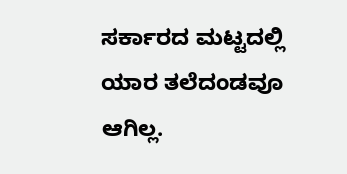ಸರ್ಕಾರದ ಮಟ್ಟದಲ್ಲಿ ಯಾರ ತಲೆದಂಡವೂ ಆಗಿಲ್ಲ.